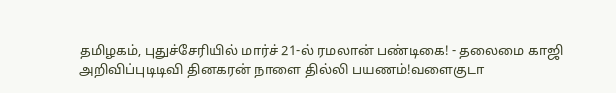தமிழகம், புதுச்சேரியில் மார்ச் 21-ல் ரமலான் பண்டிகை! - தலைமை காஜி அறிவிப்புடிடிவி தினகரன் நாளை தில்லி பயணம்!வளைகுடா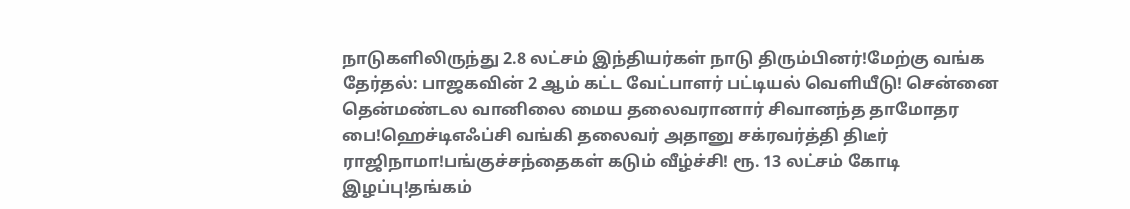நாடுகளிலிருந்து 2.8 லட்சம் இந்தியர்கள் நாடு திரும்பினர்!மேற்கு வங்க தேர்தல்: பாஜகவின் 2 ஆம் கட்ட வேட்பாளர் பட்டியல் வெளியீடு! சென்னை தென்மண்டல வானிலை மைய தலைவரானார் சிவானந்த தாமோதர பை!ஹெச்டிஎஃப்சி வங்கி தலைவர் அதானு சக்ரவர்த்தி திடீர் ராஜிநாமா!பங்குச்சந்தைகள் கடும் வீழ்ச்சி! ரூ. 13 லட்சம் கோடி இழப்பு!தங்கம்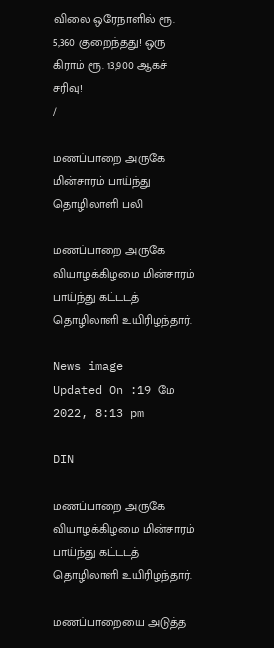விலை ஒரேநாளில் ரூ. 5,360 குறைந்தது! ஒரு கிராம் ரூ. 13,900 ஆகச் சரிவு!
/

மணப்பாறை அருகே மின்சாரம் பாய்ந்து தொழிலாளி பலி

மணப்பாறை அருகே வியாழக்கிழமை மின்சாரம் பாய்ந்து கட்டடத் தொழிலாளி உயிரிழந்தார்.

News image
Updated On :19 மே 2022, 8:13 pm

DIN

மணப்பாறை அருகே வியாழக்கிழமை மின்சாரம் பாய்ந்து கட்டடத் தொழிலாளி உயிரிழந்தார்.

மணப்பாறையை அடுத்த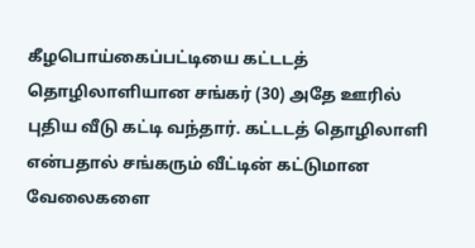கீழபொய்கைப்பட்டியை கட்டடத் தொழிலாளியான சங்கர் (30) அதே ஊரில் புதிய வீடு கட்டி வந்தார். கட்டடத் தொழிலாளி என்பதால் சங்கரும் வீட்டின் கட்டுமான வேலைகளை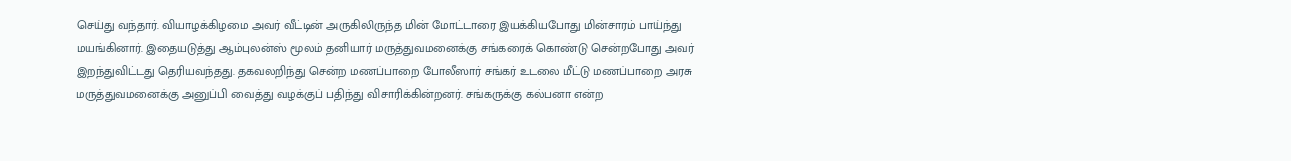செய்து வந்தார். வியாழக்கிழமை அவர் வீட்டின் அருகிலிருந்த மின் மோட்டாரை இயக்கியபோது மின்சாரம் பாய்ந்து மயங்கினார். இதையடுத்து ஆம்புலன்ஸ் மூலம் தனியார் மருத்துவமனைக்கு சங்கரைக் கொண்டு சென்றபோது அவர் இறந்துவிட்டது தெரியவந்தது. தகவலறிந்து சென்ற மணப்பாறை போலீஸார் சங்கர் உடலை மீட்டு மணப்பாறை அரசு மருத்துவமனைக்கு அனுப்பி வைத்து வழக்குப் பதிந்து விசாரிக்கின்றனர். சங்கருக்கு கல்பனா என்ற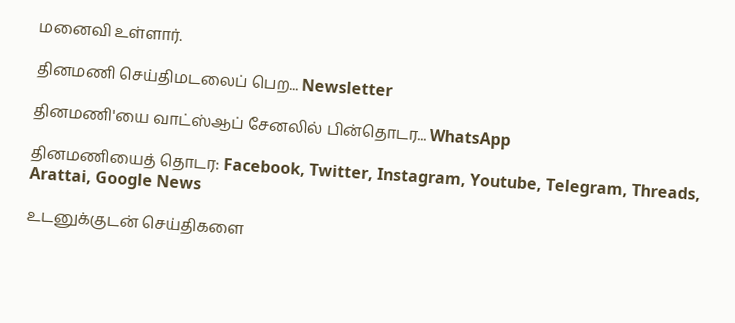மனைவி உள்ளார்.

தினமணி செய்திமடலைப் பெற... Newsletter

தினமணி'யை வாட்ஸ்ஆப் சேனலில் பின்தொடர... WhatsApp

தினமணியைத் தொடர: Facebook, Twitter, Instagram, Youtube, Telegram, Threads, Arattai, Google News

உடனுக்குடன் செய்திகளை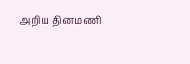அறிய தினமணி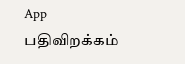App பதிவிறக்கம்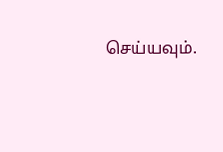செய்யவும்.